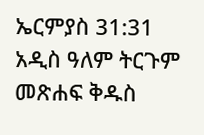ኤርምያስ 31:31 አዲስ ዓለም ትርጉም መጽሐፍ ቅዱስ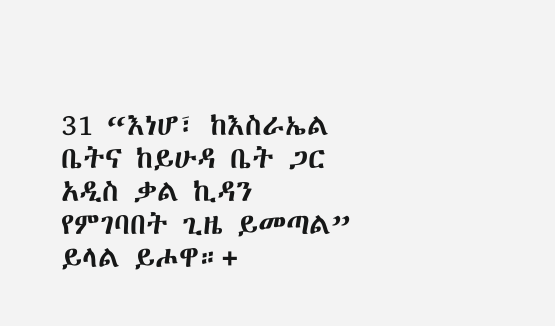31 “እነሆ፣ ከእስራኤል ቤትና ከይሁዳ ቤት ጋር አዲስ ቃል ኪዳን የምገባበት ጊዜ ይመጣል” ይላል ይሖዋ።+